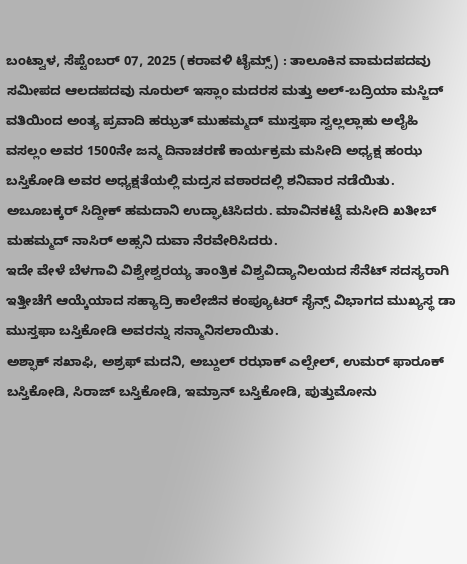ಬಂಟ್ವಾಳ, ಸೆಪ್ಟೆಂಬರ್ 07, 2025 (ಕರಾವಳಿ ಟೈಮ್ಸ್) : ತಾಲೂಕಿನ ವಾಮದಪದವು ಸಮೀಪದ ಆಲದಪದವು ನೂರುಲ್ ಇಸ್ಲಾಂ ಮದರಸ ಮತ್ತು ಅಲ್-ಬದ್ರಿಯಾ ಮಸ್ಜಿದ್ ವತಿಯಿಂದ ಅಂತ್ಯ ಪ್ರವಾದಿ ಹಝ್ರತ್ ಮುಹಮ್ಮದ್ ಮುಸ್ತಫಾ ಸ್ವಲ್ಲಲ್ಲಾಹು ಅಲೈಹಿ ವಸಲ್ಲಂ ಅವರ 1500ನೇ ಜನ್ಮ ದಿನಾಚರಣೆ ಕಾರ್ಯಕ್ರಮ ಮಸೀದಿ ಅಧ್ಯಕ್ಷ ಹಂಝ ಬಸ್ತಿಕೋಡಿ ಅವರ ಅಧ್ಯಕ್ಷತೆಯಲ್ಲಿ ಮದ್ರಸ ವಠಾರದಲ್ಲಿ ಶನಿವಾರ ನಡೆಯಿತು.
ಅಬೂಬಕ್ಕರ್ ಸಿದ್ದೀಕ್ ಹಮದಾನಿ ಉದ್ಘಾಟಿಸಿದರು. ಮಾವಿನಕಟ್ಟೆ ಮಸೀದಿ ಖತೀಬ್ ಮಹಮ್ಮದ್ ನಾಸಿರ್ ಅಹ್ಸನಿ ದುವಾ ನೆರವೇರಿಸಿದರು.
ಇದೇ ವೇಳೆ ಬೆಳಗಾವಿ ವಿಶ್ವೇಶ್ವರಯ್ಯ ತಾಂತ್ರಿಕ ವಿಶ್ವವಿದ್ಯಾನಿಲಯದ ಸೆನೆಟ್ ಸದಸ್ಯರಾಗಿ ಇತ್ತೀಚೆಗೆ ಆಯ್ಕೆಯಾದ ಸಹ್ಯಾದ್ರಿ ಕಾಲೇಜಿನ ಕಂಪ್ಯೂಟರ್ ಸೈನ್ಸ್ ವಿಭಾಗದ ಮುಖ್ಯಸ್ಥ ಡಾ ಮುಸ್ತಫಾ ಬಸ್ತಿಕೋಡಿ ಅವರನ್ನು ಸನ್ಮಾನಿಸಲಾಯಿತು.
ಅಶ್ಫಾಕ್ ಸಖಾಫಿ, ಅಶ್ರಫ್ ಮದನಿ, ಅಬ್ದುಲ್ ರಝಾಕ್ ಎಲ್ಪೇಲ್, ಉಮರ್ ಫಾರೂಕ್ ಬಸ್ತಿಕೋಡಿ, ಸಿರಾಜ್ ಬಸ್ತಿಕೋಡಿ, ಇಮ್ರಾನ್ ಬಸ್ತಿಕೋಡಿ, ಪುತ್ತುಮೋನು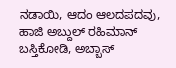ನಡಾಯಿ, ಆದಂ ಆಲದಪದವು, ಹಾಜಿ ಅಬ್ದುಲ್ ರಹಿಮಾನ್ ಬಸ್ತಿಕೋಡಿ, ಅಬ್ಬಾಸ್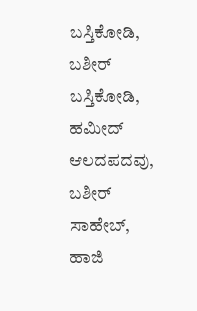ಬಸ್ತಿಕೋಡಿ, ಬಶೀರ್ ಬಸ್ತಿಕೋಡಿ, ಹಮೀದ್ ಆಲದಪದವು, ಬಶೀರ್ ಸಾಹೇಬ್, ಹಾಜಿ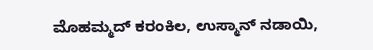ಮೊಹಮ್ಮದ್ ಕರಂಕಿಲ, ಉಸ್ಮಾನ್ ನಡಾಯಿ,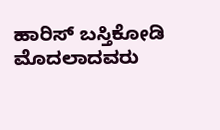ಹಾರಿಸ್ ಬಸ್ತಿಕೋಡಿ ಮೊದಲಾದವರು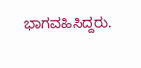ಭಾಗವಹಿಸಿದ್ದರು.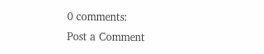0 comments:
Post a Comment